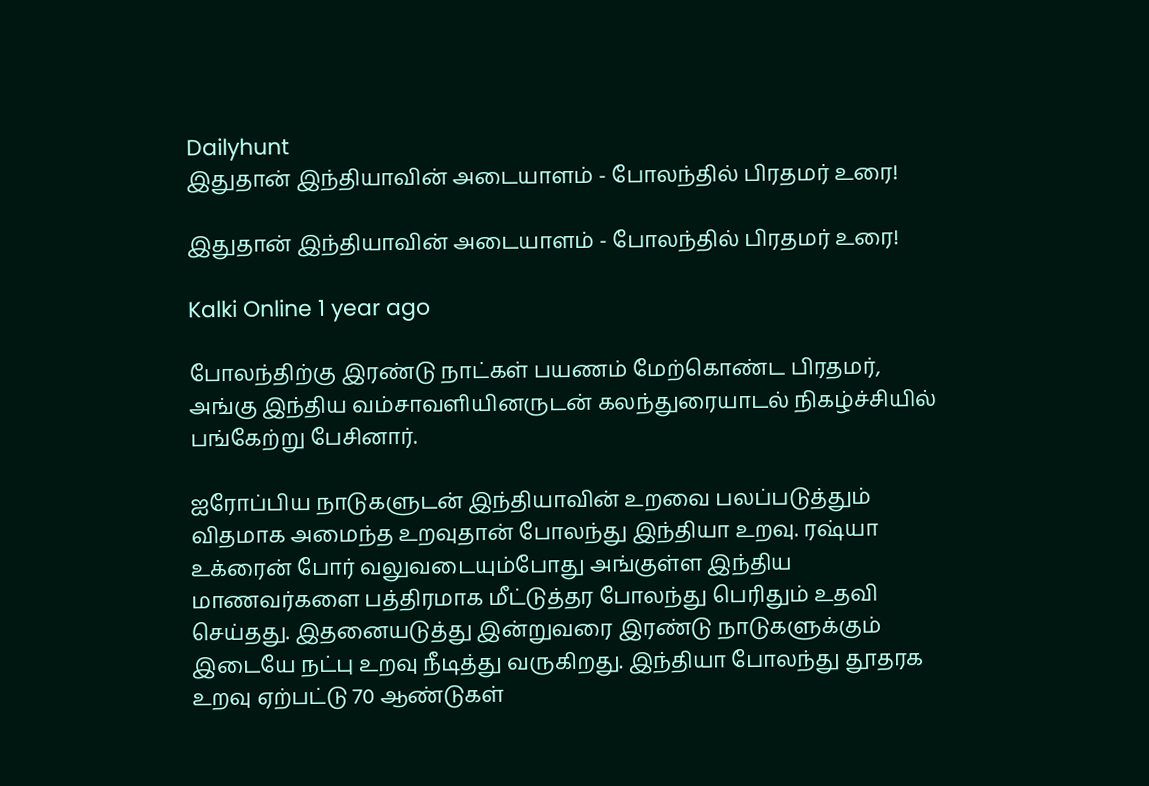Dailyhunt
இதுதான் இந்தியாவின் அடையாளம் - போலந்தில் பிரதமர் உரை!

இதுதான் இந்தியாவின் அடையாளம் - போலந்தில் பிரதமர் உரை!

Kalki Online 1 year ago

போலந்திற்கு இரண்டு நாட்கள் பயணம் மேற்கொண்ட பிரதமர், அங்கு இந்திய வம்சாவளியினருடன் கலந்துரையாடல் நிகழ்ச்சியில் பங்கேற்று பேசினார்.

ஐரோப்பிய நாடுகளுடன் இந்தியாவின் உறவை பலப்படுத்தும் விதமாக அமைந்த உறவுதான் போலந்து இந்தியா உறவு. ரஷ்யா உக்ரைன் போர் வலுவடையும்போது அங்குள்ள இந்திய மாணவர்களை பத்திரமாக மீட்டுத்தர போலந்து பெரிதும் உதவி செய்தது. இதனையடுத்து இன்றுவரை இரண்டு நாடுகளுக்கும் இடையே நட்பு உறவு நீடித்து வருகிறது. இந்தியா போலந்து தூதரக உறவு ஏற்பட்டு 70 ஆண்டுகள்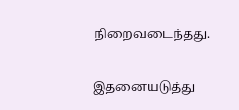நிறைவடைந்தது.

இதனையடுத்து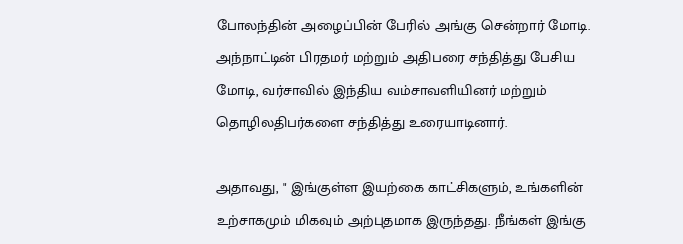போலந்தின் அழைப்பின் பேரில் அங்கு சென்றார் மோடி. அந்நாட்டின் பிரதமர் மற்றும் அதிபரை சந்தித்து பேசிய மோடி, வர்சாவில் இந்திய வம்சாவளியினர் மற்றும் தொழிலதிபர்களை சந்தித்து உரையாடினார்.

அதாவது, " இங்குள்ள இயற்கை காட்சிகளும், உங்களின் உற்சாகமும் மிகவும் அற்புதமாக இருந்தது. நீங்கள் இங்கு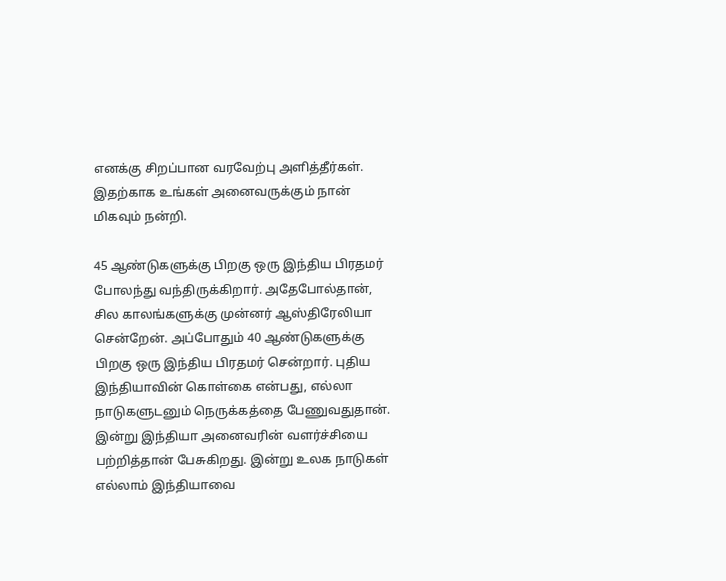எனக்கு சிறப்பான வரவேற்பு அளித்தீர்கள். இதற்காக உங்கள் அனைவருக்கும் நான் மிகவும் நன்றி.

45 ஆண்டுகளுக்கு பிறகு ஒரு இந்திய பிரதமர் போலந்து வந்திருக்கிறார். அதேபோல்தான், சில காலங்களுக்கு முன்னர் ஆஸ்திரேலியா சென்றேன். அப்போதும் 40 ஆண்டுகளுக்கு பிறகு ஒரு இந்திய பிரதமர் சென்றார். புதிய இந்தியாவின் கொள்கை என்பது, எல்லா நாடுகளுடனும் நெருக்கத்தை பேணுவதுதான். இன்று இந்தியா அனைவரின் வளர்ச்சியை பற்றித்தான் பேசுகிறது. இன்று உலக நாடுகள் எல்லாம் இந்தியாவை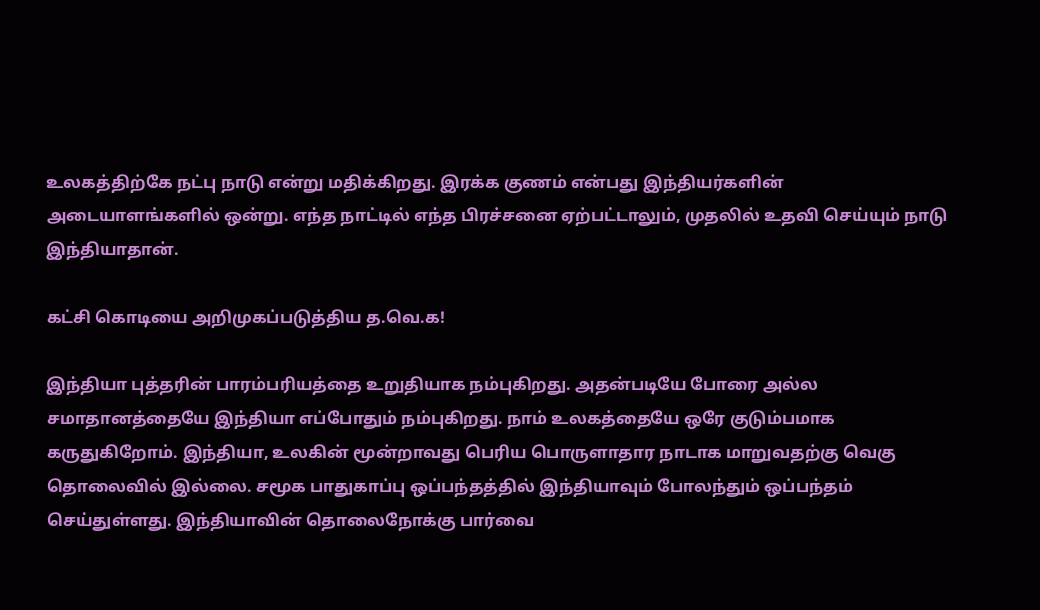உலகத்திற்கே நட்பு நாடு என்று மதிக்கிறது. இரக்க குணம் என்பது இந்தியர்களின் அடையாளங்களில் ஒன்று. எந்த நாட்டில் எந்த பிரச்சனை ஏற்பட்டாலும், முதலில் உதவி செய்யும் நாடு இந்தியாதான்.

கட்சி கொடியை அறிமுகப்படுத்திய த.வெ.க!

இந்தியா புத்தரின் பாரம்பரியத்தை உறுதியாக நம்புகிறது. அதன்படியே போரை அல்ல சமாதானத்தையே இந்தியா எப்போதும் நம்புகிறது. நாம் உலகத்தையே ஒரே குடும்பமாக கருதுகிறோம். இந்தியா, உலகின் மூன்றாவது பெரிய பொருளாதார நாடாக மாறுவதற்கு வெகு தொலைவில் இல்லை. சமூக பாதுகாப்பு ஒப்பந்தத்தில் இந்தியாவும் போலந்தும் ஒப்பந்தம் செய்துள்ளது. இந்தியாவின் தொலைநோக்கு பார்வை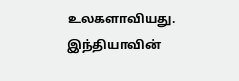உலகளாவியது. இந்தியாவின்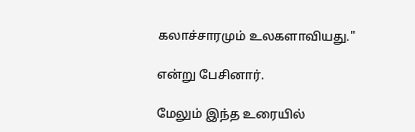கலாச்சாரமும் உலகளாவியது."

என்று பேசினார்.

மேலும் இந்த உரையில்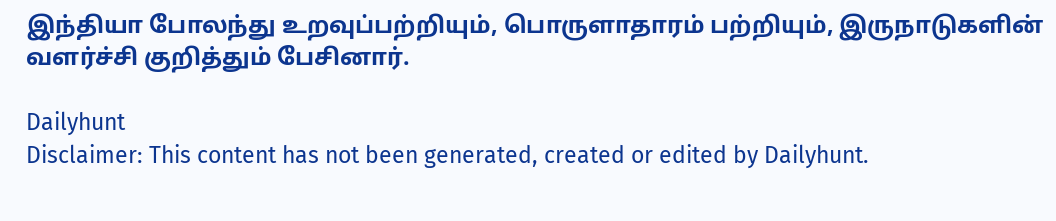இந்தியா போலந்து உறவுப்பற்றியும், பொருளாதாரம் பற்றியும், இருநாடுகளின் வளர்ச்சி குறித்தும் பேசினார்.

Dailyhunt
Disclaimer: This content has not been generated, created or edited by Dailyhunt.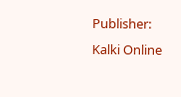Publisher: Kalki Online